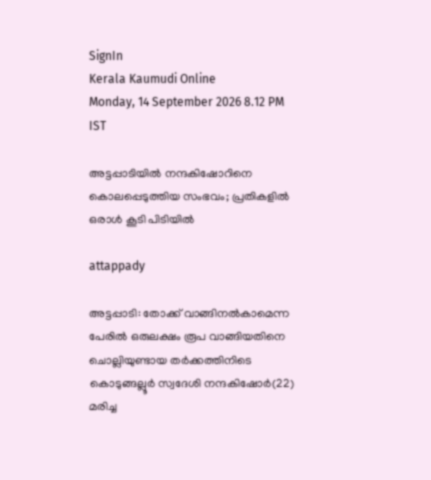SignIn
Kerala Kaumudi Online
Monday, 14 September 2026 8.12 PM IST

അട്ടപ്പാടിയിൽ നന്ദകിഷോറിനെ കൊലപ്പെടുത്തിയ സംഭവം; പ്രതികളിൽ ഒരാൾ കൂടി പിടിയിൽ

attappady

അട്ടപ്പാടി: തോക്ക് വാങ്ങി‌നൽകാമെന്ന പേരിൽ ഒരുലക്ഷം രൂപ വാങ്ങിയതിനെ ചൊല്ലിയുണ്ടായ തർക്കത്തിനിടെ കൊടുങ്ങല്ലൂർ സ്വദേശി നന്ദകിഷോർ(22) മരിച്ച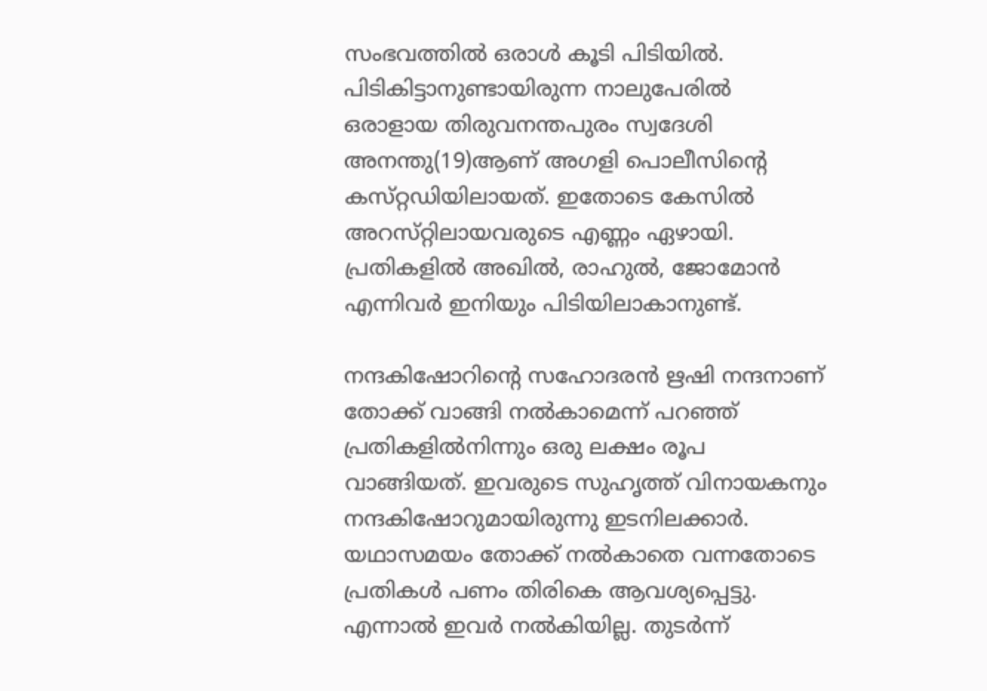സംഭവത്തിൽ ഒരാൾ കൂടി പിടിയിൽ. പിടികിട്ടാനുണ്ടായിരുന്ന നാലുപേരിൽ ഒരാളായ തിരുവനന്തപുരം സ്വദേശി അനന്തു(19)ആണ് അഗളി പൊലീസിന്റെ കസ്‌റ്റഡിയിലായത്. ഇതോടെ കേസിൽ അറസ്‌റ്റിലായവരുടെ എണ്ണം ഏഴായി. പ്രതികളിൽ അഖിൽ, രാഹുൽ, ജോമോൻ എന്നിവർ ഇനിയും പിടിയിലാകാനുണ്ട്.

നന്ദകിഷോറിന്റെ സഹോദരൻ ഋഷി നന്ദനാണ് തോക്ക് വാങ്ങി നൽകാമെന്ന് പറഞ്ഞ് പ്രതികളിൽനിന്നും ഒരു ലക്ഷം രൂപ വാങ്ങിയത്. ഇവരുടെ സുഹൃത്ത് വിനായകനും നന്ദകിഷോറുമായിരുന്നു ഇടനിലക്കാർ. യഥാസമയം തോക്ക് നൽകാതെ വന്നതോടെ പ്രതികൾ പണം തിരികെ ആവശ്യപ്പെട്ടു. എന്നാൽ ഇവർ നൽകിയില്ല. തുടർന്ന്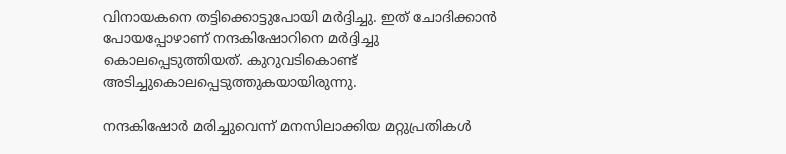വിനായകനെ തട്ടിക്കൊട്ടുപോയി മർദ്ദിച്ചു. ഇത് ചോദിക്കാൻ പോയപ്പോഴാണ് നന്ദകിഷോറിനെ മർദ്ദിച്ചു കൊലപ്പെടുത്തിയത്. കുറുവടികൊണ്ട് അടിച്ചുകൊലപ്പെടുത്തുകയായിരുന്നു.

നന്ദകിഷോർ മരിച്ചുവെന്ന് മനസിലാക്കിയ മറ്റുപ്രതികൾ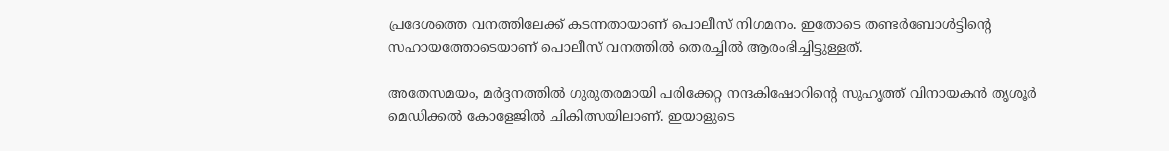പ്രദേശത്തെ വനത്തിലേക്ക് കടന്നതായാണ് പൊലീസ് നിഗമനം. ഇതോടെ തണ്ടർബോൾട്ടിന്റെ സഹായത്തോടെയാണ് പൊലീസ് വനത്തിൽ തെരച്ചിൽ ആരംഭിച്ചിട്ടുള്ളത്.

അതേസമയം, മർദ്ദനത്തിൽ ഗുരുതരമായി പരിക്കേറ്റ നന്ദകിഷോറിന്റെ സുഹൃത്ത് വിനായകൻ തൃശൂർ മെഡിക്കൽ കോളേജിൽ ചികിത്സയിലാണ്. ഇയാളുടെ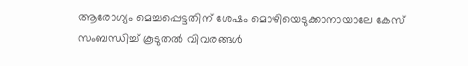ആരോഗ്യം മെച്ചപ്പെട്ടതിന് ശേഷം മൊഴിയെടുക്കാനായാലേ കേസ് സംബന്ധിച്ച് കൂടുതൽ വിവരങ്ങൾ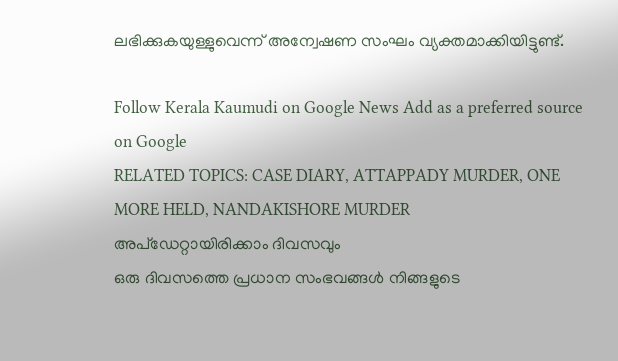ലഭിക്കുകയുള്ളുവെന്ന് അന്വേഷണ സംഘം വ്യക്തമാക്കിയിട്ടുണ്ട്.

Follow Kerala Kaumudi on Google News Add as a preferred source on Google
RELATED TOPICS: CASE DIARY, ATTAPPADY MURDER, ONE MORE HELD, NANDAKISHORE MURDER
അപ്ഡേറ്റായിരിക്കാം ദിവസവും
ഒരു ദിവസത്തെ പ്രധാന സംഭവങ്ങൾ നിങ്ങളുടെ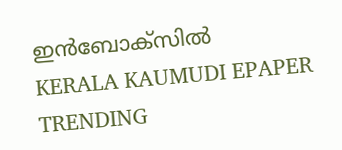ഇൻബോക്സിൽ
KERALA KAUMUDI EPAPER
TRENDING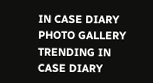IN CASE DIARY
PHOTO GALLERY
TRENDING IN CASE DIARY